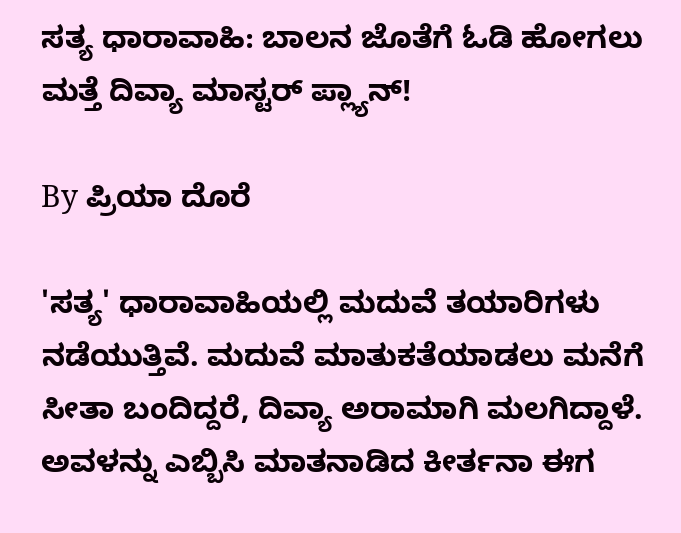ಸತ್ಯ ಧಾರಾವಾಹಿ: ಬಾಲನ ಜೊತೆಗೆ ಓಡಿ ಹೋಗಲು ಮತ್ತೆ ದಿವ್ಯಾ ಮಾಸ್ಟರ್ ಪ್ಲ್ಯಾನ್!

By ಪ್ರಿಯಾ ದೊರೆ

'ಸತ್ಯ' ಧಾರಾವಾಹಿಯಲ್ಲಿ ಮದುವೆ ತಯಾರಿಗಳು ನಡೆಯುತ್ತಿವೆ. ಮದುವೆ ಮಾತುಕತೆಯಾಡಲು ಮನೆಗೆ ಸೀತಾ ಬಂದಿದ್ದರೆ, ದಿವ್ಯಾ ಅರಾಮಾಗಿ ಮಲಗಿದ್ದಾಳೆ. ಅವಳನ್ನು ಎಬ್ಬಿಸಿ ಮಾತನಾಡಿದ ಕೀರ್ತನಾ ಈಗ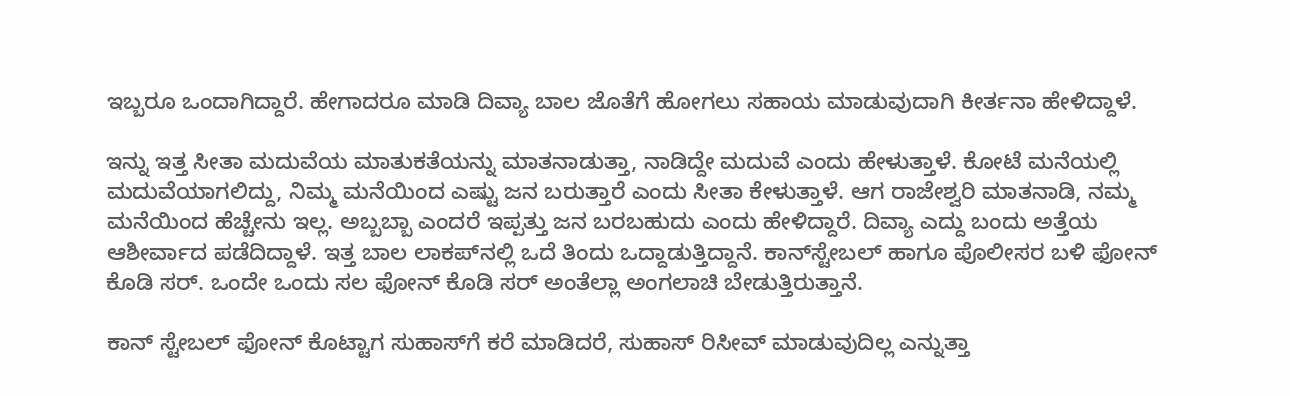ಇಬ್ಬರೂ ಒಂದಾಗಿದ್ದಾರೆ. ಹೇಗಾದರೂ ಮಾಡಿ ದಿವ್ಯಾ ಬಾಲ ಜೊತೆಗೆ ಹೋಗಲು ಸಹಾಯ ಮಾಡುವುದಾಗಿ ಕೀರ್ತನಾ ಹೇಳಿದ್ದಾಳೆ.

ಇನ್ನು ಇತ್ತ ಸೀತಾ ಮದುವೆಯ ಮಾತುಕತೆಯನ್ನು ಮಾತನಾಡುತ್ತಾ, ನಾಡಿದ್ದೇ ಮದುವೆ ಎಂದು ಹೇಳುತ್ತಾಳೆ. ಕೋಟೆ ಮನೆಯಲ್ಲಿ ಮದುವೆಯಾಗಲಿದ್ದು, ನಿಮ್ಮ ಮನೆಯಿಂದ ಎಷ್ಟು ಜನ ಬರುತ್ತಾರೆ ಎಂದು ಸೀತಾ ಕೇಳುತ್ತಾಳೆ. ಆಗ ರಾಜೇಶ್ವರಿ ಮಾತನಾಡಿ, ನಮ್ಮ ಮನೆಯಿಂದ ಹೆಚ್ಚೇನು ಇಲ್ಲ. ಅಬ್ಬಬ್ಬಾ ಎಂದರೆ ಇಪ್ಪತ್ತು ಜನ ಬರಬಹುದು ಎಂದು ಹೇಳಿದ್ದಾರೆ. ದಿವ್ಯಾ ಎದ್ದು ಬಂದು ಅತ್ತೆಯ ಆಶೀರ್ವಾದ ಪಡೆದಿದ್ದಾಳೆ. ಇತ್ತ ಬಾಲ ಲಾಕಪ್‌ನಲ್ಲಿ ಒದೆ ತಿಂದು ಒದ್ದಾಡುತ್ತಿದ್ದಾನೆ. ಕಾನ್‌ಸ್ಟೇಬಲ್ ಹಾಗೂ ಪೊಲೀಸರ ಬಳಿ ಫೋನ್ ಕೊಡಿ ಸರ್. ಒಂದೇ ಒಂದು ಸಲ ಫೋನ್ ಕೊಡಿ ಸರ್ ಅಂತೆಲ್ಲಾ ಅಂಗಲಾಚಿ ಬೇಡುತ್ತಿರುತ್ತಾನೆ.

ಕಾನ್ ಸ್ಟೇಬಲ್ ಫೋನ್ ಕೊಟ್ಟಾಗ ಸುಹಾಸ್‌ಗೆ ಕರೆ ಮಾಡಿದರೆ, ಸುಹಾಸ್ ರಿಸೀವ್ ಮಾಡುವುದಿಲ್ಲ ಎನ್ನುತ್ತಾ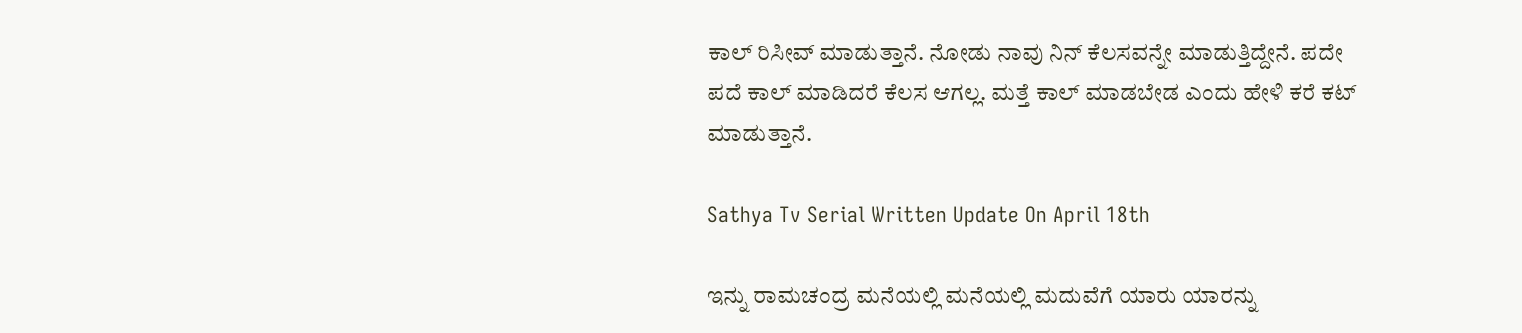ಕಾಲ್ ರಿಸೀವ್ ಮಾಡುತ್ತಾನೆ. ನೋಡು ನಾವು ನಿನ್ ಕೆಲಸವನ್ನೇ ಮಾಡುತ್ತಿದ್ದೇನೆ. ಪದೇ ಪದೆ ಕಾಲ್ ಮಾಡಿದರೆ ಕೆಲಸ ಆಗಲ್ಲ. ಮತ್ತೆ ಕಾಲ್ ಮಾಡಬೇಡ ಎಂದು ಹೇಳಿ ಕರೆ ಕಟ್ ಮಾಡುತ್ತಾನೆ.

Sathya Tv Serial Written Update On April 18th

ಇನ್ನು ರಾಮಚಂದ್ರ ಮನೆಯಲ್ಲಿ ಮನೆಯಲ್ಲಿ ಮದುವೆಗೆ ಯಾರು ಯಾರನ್ನು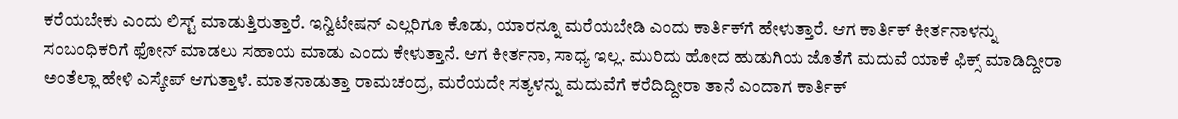ಕರೆಯಬೇಕು ಎಂದು ಲಿಸ್ಟ್ ಮಾಡುತ್ತಿರುತ್ತಾರೆ. ಇನ್ವಿಟೇಷನ್ ಎಲ್ಲರಿಗೂ ಕೊಡು, ಯಾರನ್ನೂ ಮರೆಯಬೇಡಿ ಎಂದು ಕಾರ್ತಿಕ್‌ಗೆ ಹೇಳುತ್ತಾರೆ. ಆಗ ಕಾರ್ತಿಕ್ ಕೀರ್ತನಾಳನ್ನು ಸಂಬಂಧಿಕರಿಗೆ ಫೋನ್ ಮಾಡಲು ಸಹಾಯ ಮಾಡು ಎಂದು ಕೇಳುತ್ತಾನೆ. ಆಗ ಕೀರ್ತನಾ, ಸಾಧ್ಯ ಇಲ್ಲ. ಮುರಿದು ಹೋದ ಹುಡುಗಿಯ ಜೊತೆಗೆ ಮದುವೆ ಯಾಕೆ ಫಿಕ್ಸ್ ಮಾಡಿದ್ದೀರಾ ಅಂತೆಲ್ಲಾ ಹೇಳಿ ಎಸ್ಕೇಪ್ ಆಗುತ್ತಾಳೆ. ಮಾತನಾಡುತ್ತಾ ರಾಮಚಂದ್ರ, ಮರೆಯದೇ ಸತ್ಯಳನ್ನು ಮದುವೆಗೆ ಕರೆದಿದ್ದೀರಾ ತಾನೆ ಎಂದಾಗ ಕಾರ್ತಿಕ್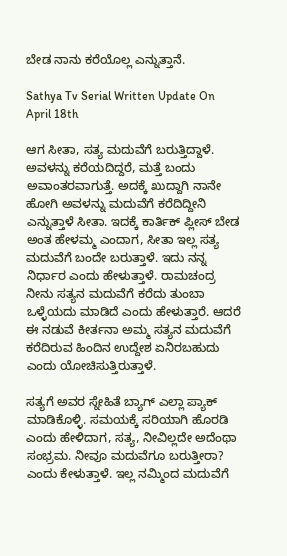ಬೇಡ ನಾನು ಕರೆಯೊಲ್ಲ ಎನ್ನುತ್ತಾನೆ.

Sathya Tv Serial Written Update On April 18th

ಆಗ ಸೀತಾ, ಸತ್ಯ ಮದುವೆಗೆ ಬರುತ್ತಿದ್ದಾಳೆ. ಅವಳನ್ನು ಕರೆಯದಿದ್ದರೆ, ಮತ್ತೆ ಬಂದು ಅವಾಂತರವಾಗುತ್ತೆ. ಅದಕ್ಕೆ ಖುದ್ದಾಗಿ ನಾನೇ ಹೋಗಿ ಅವಳನ್ನು ಮದುವೆಗೆ ಕರೆದಿದ್ದೀನಿ ಎನ್ನುತ್ತಾಳೆ ಸೀತಾ. ಇದಕ್ಕೆ ಕಾರ್ತಿಕ್ ಪ್ಲೀಸ್ ಬೇಡ ಅಂತ ಹೇಳಮ್ಮ ಎಂದಾಗ, ಸೀತಾ ಇಲ್ಲ ಸತ್ಯ ಮದುವೆಗೆ ಬಂದೇ ಬರುತ್ತಾಳೆ. ಇದು ನನ್ನ ನಿರ್ಧಾರ ಎಂದು ಹೇಳುತ್ತಾಳೆ. ರಾಮಚಂದ್ರ ನೀನು ಸತ್ಯನ ಮದುವೆಗೆ ಕರೆದು ತುಂಬಾ ಒಳ್ಳೆಯದು ಮಾಡಿದೆ ಎಂದು ಹೇಳುತ್ತಾರೆ. ಆದರೆ ಈ ನಡುವೆ ಕೀರ್ತನಾ ಅಮ್ಮ ಸತ್ಯನ ಮದುವೆಗೆ ಕರೆದಿರುವ ಹಿಂದಿನ ಉದ್ದೇಶ ಏನಿರಬಹುದು ಎಂದು ಯೋಚಿಸುತ್ತಿರುತ್ತಾಳೆ.

ಸತ್ಯಗೆ ಅವರ ಸ್ನೇಹಿತೆ ಬ್ಯಾಗ್ ಎಲ್ಲಾ ಪ್ಯಾಕ್ ಮಾಡಿಕೊಳ್ಳಿ. ಸಮಯಕ್ಕೆ ಸರಿಯಾಗಿ ಹೊರಡಿ ಎಂದು ಹೇಳಿದಾಗ, ಸತ್ಯ, ನೀವಿಲ್ಲದೇ ಅದೆಂಥಾ ಸಂಭ್ರಮ. ನೀವೂ ಮದುವೆಗೂ ಬರುತ್ತೀರಾ? ಎಂದು ಕೇಳುತ್ತಾಳೆ. ಇಲ್ಲ ನಮ್ಮಿಂದ ಮದುವೆಗೆ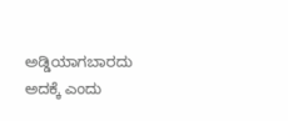ಅಡ್ಡಿಯಾಗಬಾರದು ಅದಕ್ಕೆ ಎಂದು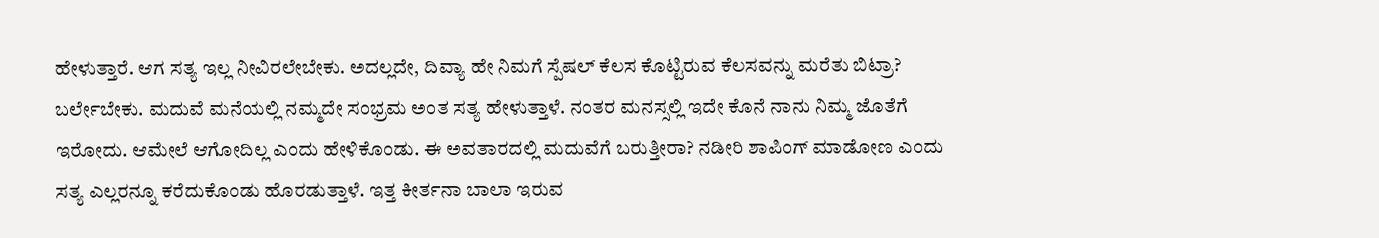ಹೇಳುತ್ತಾರೆ. ಆಗ ಸತ್ಯ ಇಲ್ಲ ನೀವಿರಲೇಬೇಕು. ಅದಲ್ಲದೇ, ದಿವ್ಯಾ ಹೇ ನಿಮಗೆ ಸ್ಪೆಷಲ್ ಕೆಲಸ ಕೊಟ್ಟಿರುವ ಕೆಲಸವನ್ನು ಮರೆತು ಬಿಟ್ರಾ? ಬರ್ಲೇಬೇಕು. ಮದುವೆ ಮನೆಯಲ್ಲಿ ನಮ್ಮದೇ ಸಂಭ್ರಮ ಅಂತ ಸತ್ಯ ಹೇಳುತ್ತಾಳೆ. ನಂತರ ಮನಸ್ಸಲ್ಲಿ ಇದೇ ಕೊನೆ ನಾನು ನಿಮ್ಮ ಜೊತೆಗೆ ಇರೋದು. ಆಮೇಲೆ ಆಗೋದಿಲ್ಲ ಎಂದು ಹೇಳಿಕೊಂಡು. ಈ ಅವತಾರದಲ್ಲಿ ಮದುವೆಗೆ ಬರುತ್ತೀರಾ? ನಡೀರಿ ಶಾಪಿಂಗ್ ಮಾಡೋಣ ಎಂದು ಸತ್ಯ ಎಲ್ಲರನ್ನೂ ಕರೆದುಕೊಂಡು ಹೊರಡುತ್ತಾಳೆ. ಇತ್ತ ಕೀರ್ತನಾ ಬಾಲಾ ಇರುವ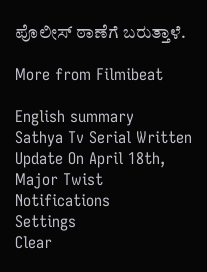ಪೊಲೀಸ್ ಠಾಣೆಗೆ ಬರುತ್ತಾಳೆ.

More from Filmibeat

English summary
Sathya Tv Serial Written Update On April 18th, Major Twist
Notifications
Settings
Clear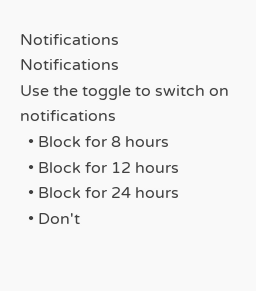Notifications
Notifications
Use the toggle to switch on notifications
  • Block for 8 hours
  • Block for 12 hours
  • Block for 24 hours
  • Don't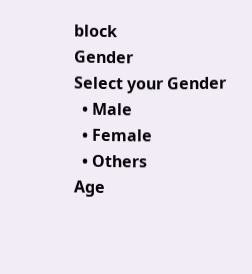block
Gender
Select your Gender
  • Male
  • Female
  • Others
Age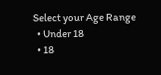Select your Age Range
  • Under 18
  • 18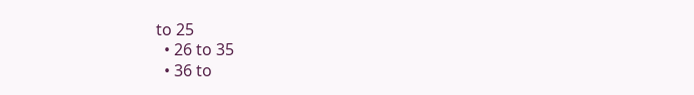to 25
  • 26 to 35
  • 36 to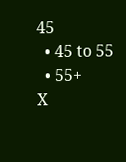45
  • 45 to 55
  • 55+
X